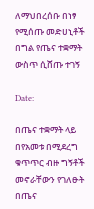ለማህበረሰቡ በነፃ የሚሰጡ መድሀኒቶች በግል የጤና ተቋማት ውስጥ ሲሸጡ ተገኝ

Date:

በጤና ተቋማት ላይ በየአመቱ በሚደረግ ቁጥጥር ብዙ ግኝቶች መኖራቸውን የገለፁት በጤና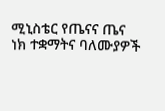ሚኒስቴር የጤናና ጤና ነክ ተቋማትና ባለሙያዎች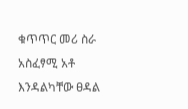ቁጥጥር መሪ ስራ አስፈፃሚ አቶ እንዳልካቸው ፀዳል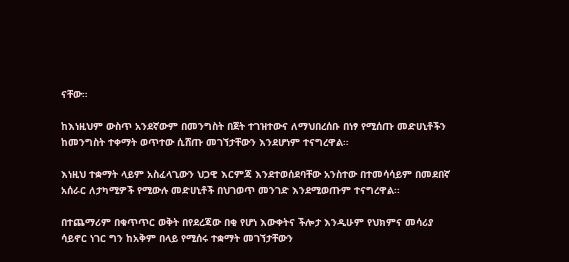ናቸው።

ከእነዚህም ውስጥ አንደኛውም በመንግስት በጀት ተገዝተውና ለማህበረሰቡ በነፃ የሚሰጡ መድሀኒቶችን ከመንግስት ተቀማት ወጥተው ሲሸጡ መገኘታቸውን እንደሆነም ተናግረዋል።

እነዚህ ተቋማት ላይም አስፈላጊውን ህጋዊ እርምጃ እንደተወሰደባቸው አንስተው በተመሳሳይም በመደበኛ አሰራር ለታካሚዎች የሚውሉ መድሀኒቶች በህገወጥ መንገድ እንደሚወጡም ተናግረዋል፡፡

በተጨማሪም በቁጥጥር ወቅት በየደረጃው በቂ የሆነ እውቀትና ችሎታ እንዲሁም የህክምና መሳሪያ ሳይኖር ነገር ግን ከአቅም በላይ የሚሰሩ ተቋማት መገኘታቸውን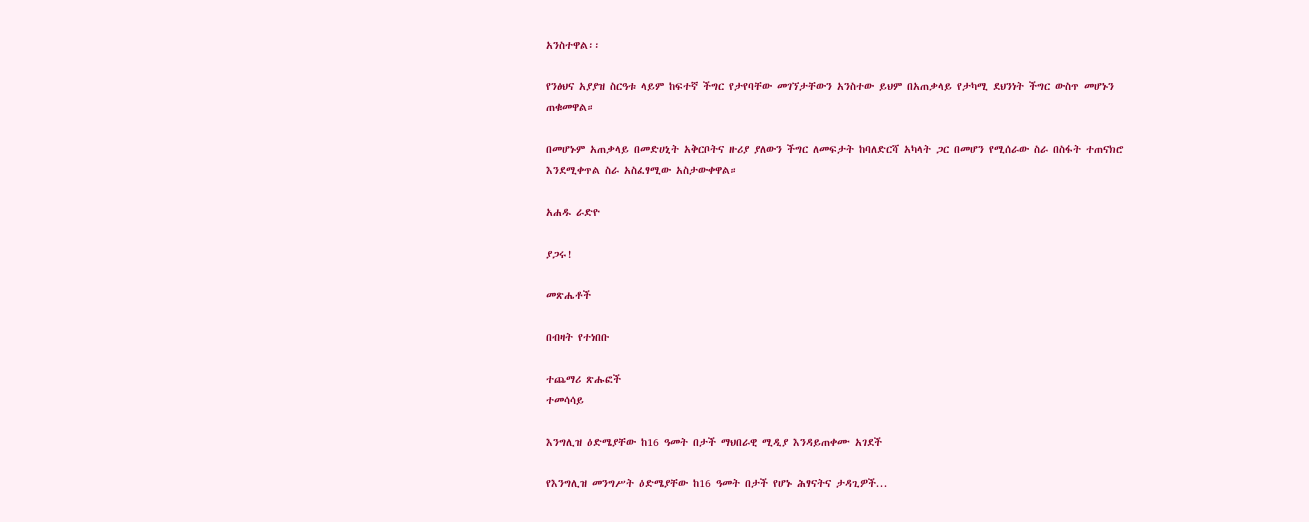አንስተዋል፡፡

የንፅህና አያያዝ ስርዓቱ ላይም ከፍተኛ ችግር የታየባቸው መገኘታቸውን አንስተው ይህም በአጠቃላይ የታካሚ ደህንነት ችግር ውስጥ መሆኑን ጠቁመዋል።

በመሆኑም አጠቃላይ በመድሀኒት አቅርቦትና ዙሪያ ያለውን ችግር ለመፍታት ከባለድርሻ አካላት ጋር በመሆን የሚሰራው ስራ በስፋት ተጠናክሮ እንደሚቀጥል ስራ አስፈፃሚው አስታውቀዋል።

አሐዱ ራድዮ

ያጋሩ!

መጽሔቶች

በብዛት የተነበቡ

ተጨማሪ ጽሑፎች
ተመሳሳይ

እንግሊዝ ዕድሜያቸው ከ16 ዓመት በታች ማህበራዊ ሚዲያ እንዳይጠቀሙ አገደች

የእንግሊዝ መንግሥት ዕድሜያቸው ከ16 ዓመት በታች የሆኑ ሕፃናትና ታዳጊዎች...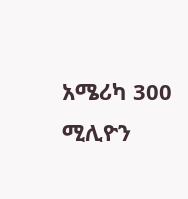አሜሪካ 300 ሚሊዮን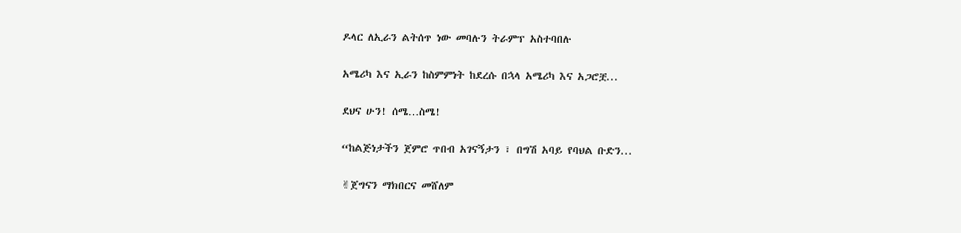ዶላር ለኢራን ልትሰጥ ነው መባሉን ትራምፕ አስተባበሉ

አሜሪካ እና ኢራን ከስምምነት ከደረሱ በኋላ አሜሪካ እና አጋሮቿ...

ደህና ሁን! ሰሜ…ስሜ!

“ከልጅነታችን ጀምሮ ጥበብ አገናኝታን ፣ በግሽ አባይ የባህል ቡድን...

✌ጀግናን ማክበርና መሸለም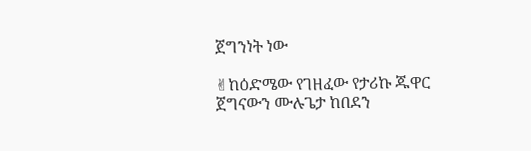ጀግንነት ነው

✌ከዕድሜው የገዘፈው የታሪኩ ጁዋር ጀግናውን ሙሉጌታ ከበደን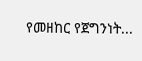የመዘከር የጀግንነት...